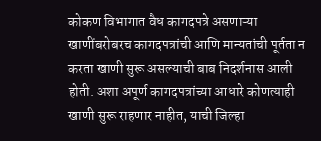कोकण विभागात वैध कागदपत्रे असणाऱ्या खाणींबरोबरच कागदपत्रांची आणि मान्यतांची पूर्तता न करता खाणी सुरू असल्याची बाब निदर्शनास आली होती. अशा अपूर्ण कागदपत्रांच्या आधारे कोणत्याही खाणी सुरू राहणार नाहीत, याची जिल्हा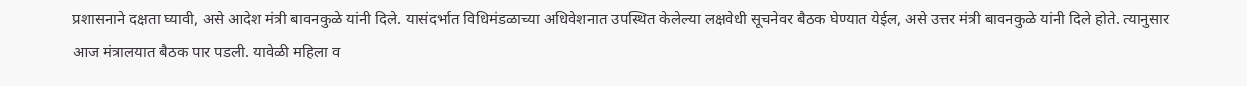प्रशासनाने दक्षता घ्यावी, असे आदेश मंत्री बावनकुळे यांनी दिले. यासंदर्भात विधिमंडळाच्या अधिवेशनात उपस्थित केलेल्या लक्षवेधी सूचनेवर बैठक घेण्यात येईल, असे उत्तर मंत्री बावनकुळे यांनी दिले होते. त्यानुसार आज मंत्रालयात बैठक पार पडली. यावेळी महिला व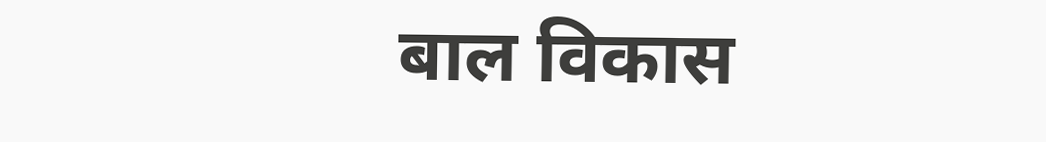बाल विकास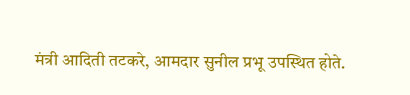मंत्री आदिती तटकरे, आमदार सुनील प्रभू उपस्थित होते.